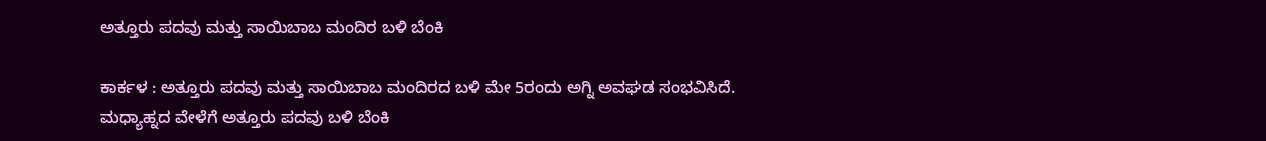ಅತ್ತೂರು ಪದವು ಮತ್ತು ಸಾಯಿಬಾಬ ಮಂದಿರ ಬಳಿ ಬೆಂಕಿ

ಕಾರ್ಕಳ : ಅತ್ತೂರು ಪದವು ಮತ್ತು ಸಾಯಿಬಾಬ ಮಂದಿರದ ಬಳಿ ಮೇ 5ರಂದು ಅಗ್ನಿ ಅವಘಡ ಸಂಭವಿಸಿದೆ.
ಮಧ್ಯಾಹ್ನದ ವೇಳೆಗೆ ಅತ್ತೂರು ಪದವು ಬಳಿ ಬೆಂಕಿ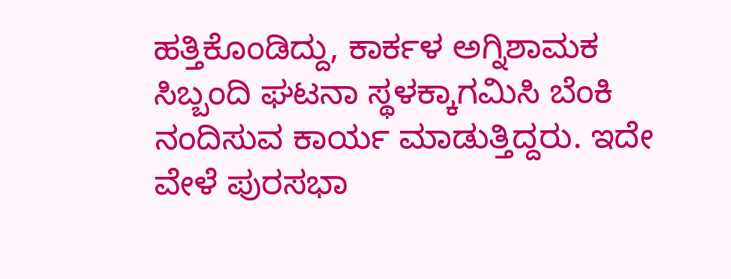ಹತ್ತಿಕೊಂಡಿದ್ದು, ಕಾರ್ಕಳ ಅಗ್ನಿಶಾಮಕ ಸಿಬ್ಬಂದಿ ಘಟನಾ ಸ್ಥಳಕ್ಕಾಗಮಿಸಿ ಬೆಂಕಿ ನಂದಿಸುವ ಕಾರ್ಯ ಮಾಡುತ್ತಿದ್ದರು. ಇದೇ ವೇಳೆ ಪುರಸಭಾ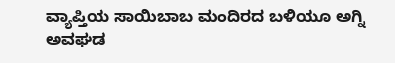ವ್ಯಾಪ್ತಿಯ ಸಾಯಿಬಾಬ ಮಂದಿರದ ಬಳಿಯೂ ಅಗ್ನಿ ಅವಘಡ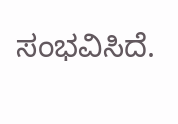ಸಂಭವಿಸಿದೆ.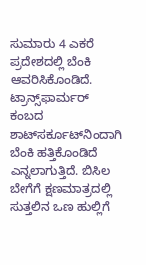ಸುಮಾರು 4 ಎಕರೆ ಪ್ರದೇಶದಲ್ಲಿ ಬೆಂಕಿ ಆವರಿಸಿಕೊಂಡಿದೆ. ಟ್ರಾನ್ಸ್‌ಫಾರ್ಮರ್‌ ಕಂಬದ ಶಾಟ್‌ಸರ್ಕೂಟ್‌ನಿಂದಾಗಿ ಬೆಂಕಿ ಹತ್ತಿಕೊಂಡಿದೆ ಎನ್ನಲಾಗುತ್ತಿದೆ. ಬಿಸಿಲ ಬೇಗೆಗೆ ಕ್ಷಣಮಾತ್ರದಲ್ಲಿ ಸುತ್ತಲಿನ ಒಣ ಹುಲ್ಲಿಗೆ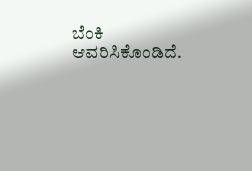ಬೆಂಕಿ ಆವರಿಸಿಕೊಂಡಿದೆ.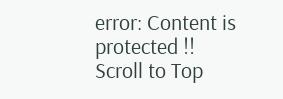error: Content is protected !!
Scroll to Top